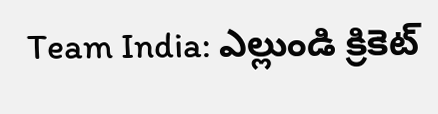Team India: ఎల్లుండి క్రికెట్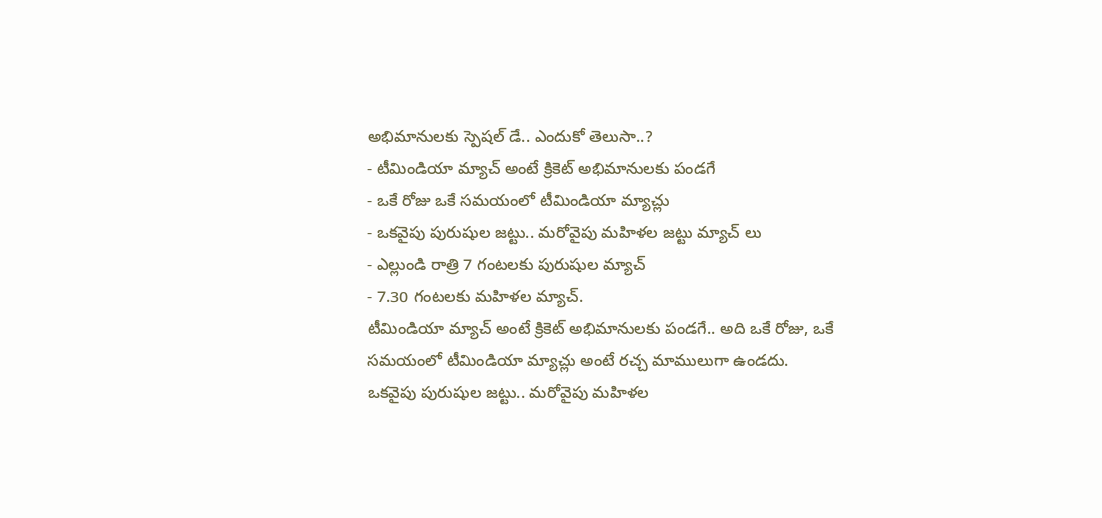అభిమానులకు స్పెషల్ డే.. ఎందుకో తెలుసా..?
- టీమిండియా మ్యాచ్ అంటే క్రికెట్ అభిమానులకు పండగే
- ఒకే రోజు ఒకే సమయంలో టీమిండియా మ్యాచ్లు
- ఒకవైపు పురుషుల జట్టు.. మరోవైపు మహిళల జట్టు మ్యాచ్ లు
- ఎల్లుండి రాత్రి 7 గంటలకు పురుషుల మ్యాచ్
- 7.30 గంటలకు మహిళల మ్యాచ్.
టీమిండియా మ్యాచ్ అంటే క్రికెట్ అభిమానులకు పండగే.. అది ఒకే రోజు, ఒకే సమయంలో టీమిండియా మ్యాచ్లు అంటే రచ్చ మాములుగా ఉండదు. ఒకవైపు పురుషుల జట్టు.. మరోవైపు మహిళల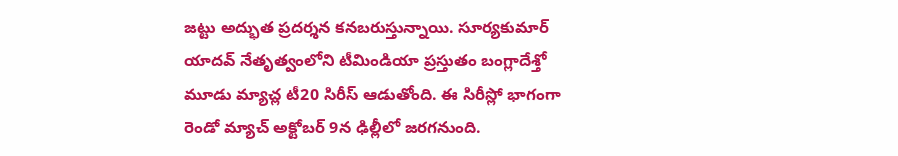జట్టు అద్భుత ప్రదర్శన కనబరుస్తున్నాయి. సూర్యకుమార్ యాదవ్ నేతృత్వంలోని టీమిండియా ప్రస్తుతం బంగ్లాదేశ్తో మూడు మ్యాచ్ల టీ20 సిరీస్ ఆడుతోంది. ఈ సిరీస్లో భాగంగా రెండో మ్యాచ్ అక్టోబర్ 9న ఢిల్లీలో జరగనుంది.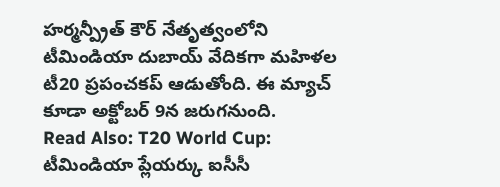హర్మన్ప్రీత్ కౌర్ నేతృత్వంలోని టీమిండియా దుబాయ్ వేదికగా మహిళల టీ20 ప్రపంచకప్ ఆడుతోంది. ఈ మ్యాచ్ కూడా అక్టోబర్ 9న జరుగనుంది.
Read Also: T20 World Cup: టీమిండియా ప్లేయర్కు ఐసీసీ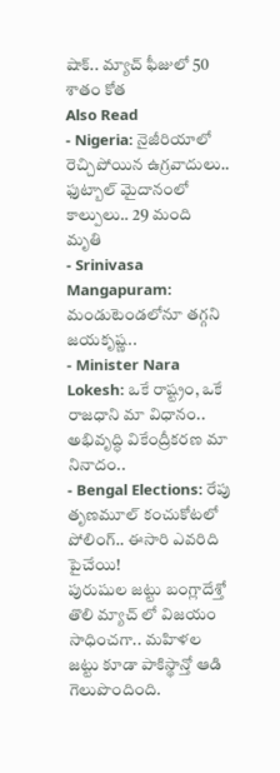షాక్.. మ్యాచ్ ఫీజులో 50 శాతం కోత
Also Read
- Nigeria: నైజీరియాలో రెచ్చిపోయిన ఉగ్రవాదులు.. ఫుట్బాల్ మైదానంలో కాల్పులు.. 29 మంది మృతి
- Srinivasa Mangapuram: మండుటెండలోనూ తగ్గని జయకృష్ణ..
- Minister Nara Lokesh: ఒకే రాష్ట్రం, ఒకే రాజధాని మా విధానం.. అభివృద్ధి వికేంద్రీకరణ మా నినాదం..
- Bengal Elections: రేపు తృణమూల్ కంచుకోటలో పోలింగ్.. ఈసారి ఎవరిది పైచేయి!
పురుషుల జట్టు బంగ్లాదేశ్తో తొలి మ్యాచ్ లో విజయం సాధించగా.. మహిళల జట్టు కూడా పాకిస్థాన్తో ఆడి గెలుపొందింది.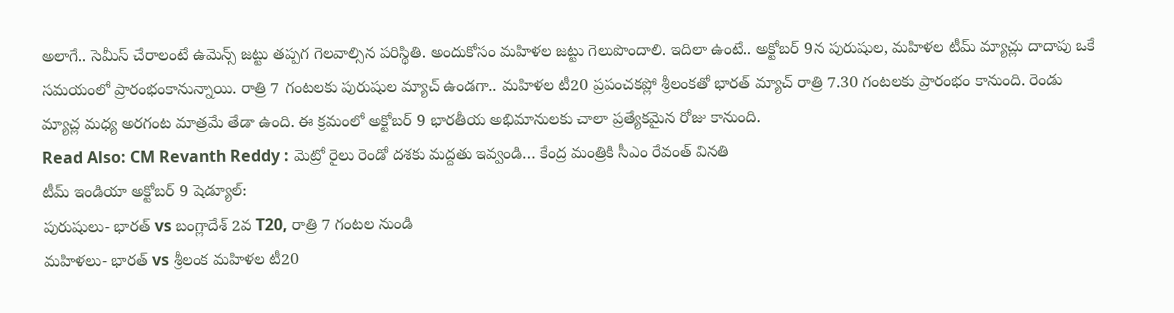అలాగే.. సెమీస్ చేరాలంటే ఉమెన్స్ జట్టు తప్పగ గెలవాల్సిన పరిస్థితి. అందుకోసం మహిళల జట్టు గెలుపొందాలి. ఇదిలా ఉంటే.. అక్టోబర్ 9న పురుషుల, మహిళల టీమ్ మ్యాచ్లు దాదాపు ఒకే సమయంలో ప్రారంభంకానున్నాయి. రాత్రి 7 గంటలకు పురుషుల మ్యాచ్ ఉండగా.. మహిళల టీ20 ప్రపంచకప్లో శ్రీలంకతో భారత్ మ్యాచ్ రాత్రి 7.30 గంటలకు ప్రారంభం కానుంది. రెండు మ్యాచ్ల మధ్య అరగంట మాత్రమే తేడా ఉంది. ఈ క్రమంలో అక్టోబర్ 9 భారతీయ అభిమానులకు చాలా ప్రత్యేకమైన రోజు కానుంది.
Read Also: CM Revanth Reddy : మెట్రో రైలు రెండో దశకు మద్దతు ఇవ్వండి… కేంద్ర మంత్రికి సీఎం రేవంత్ వినతి
టీమ్ ఇండియా అక్టోబర్ 9 షెడ్యూల్:
పురుషులు- భారత్ vs బంగ్లాదేశ్ 2వ T20, రాత్రి 7 గంటల నుండి
మహిళలు- భారత్ vs శ్రీలంక మహిళల టీ20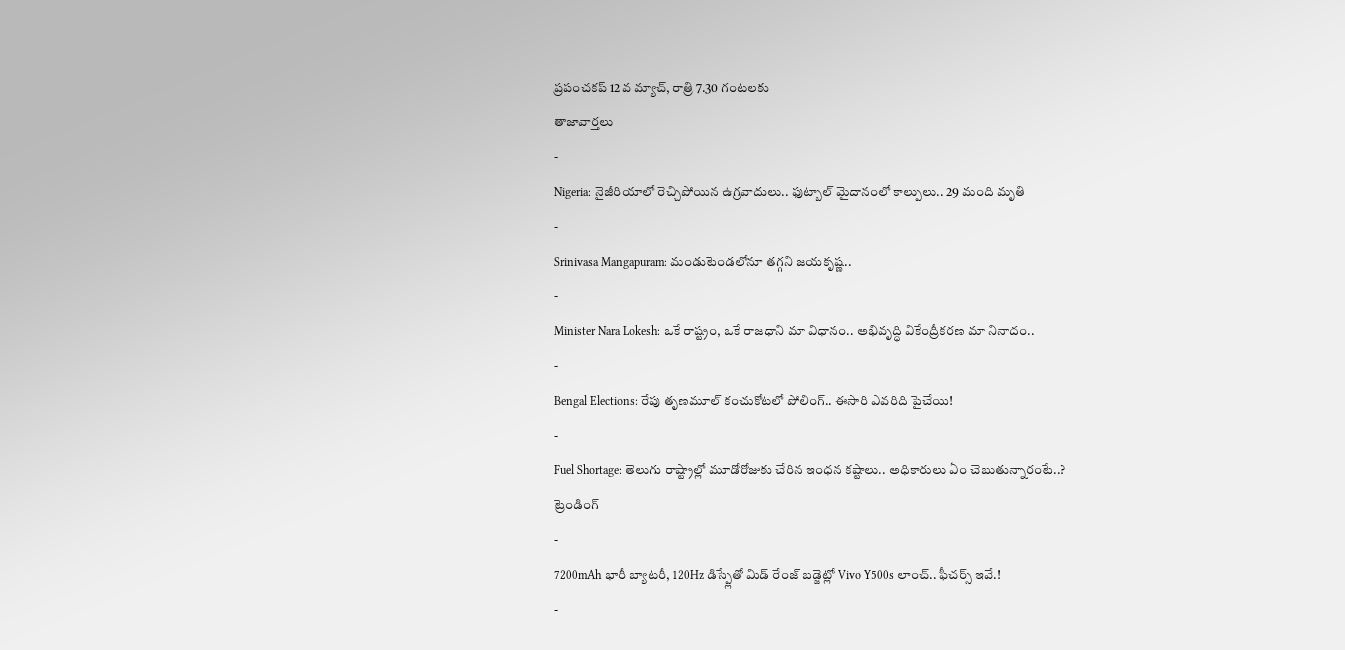ప్రపంచకప్ 12వ మ్యాచ్, రాత్రి 7.30 గంటలకు
తాజావార్తలు
-
Nigeria: నైజీరియాలో రెచ్చిపోయిన ఉగ్రవాదులు.. ఫుట్బాల్ మైదానంలో కాల్పులు.. 29 మంది మృతి
-
Srinivasa Mangapuram: మండుటెండలోనూ తగ్గని జయకృష్ణ..
-
Minister Nara Lokesh: ఒకే రాష్ట్రం, ఒకే రాజధాని మా విధానం.. అభివృద్ధి వికేంద్రీకరణ మా నినాదం..
-
Bengal Elections: రేపు తృణమూల్ కంచుకోటలో పోలింగ్.. ఈసారి ఎవరిది పైచేయి!
-
Fuel Shortage: తెలుగు రాష్ట్రాల్లో మూడోరోజుకు చేరిన ఇంధన కష్టాలు.. అధికారులు ఏం చెబుతున్నారంటే..?
ట్రెండింగ్
-
7200mAh భారీ బ్యాటరీ, 120Hz డిస్ప్లేతో మిడ్ రేంజ్ బడ్జెట్లో Vivo Y500s లాంచ్.. ఫీచర్స్ ఇవే.!
-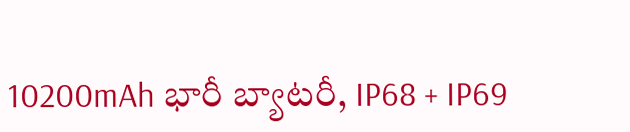10200mAh భారీ బ్యాటరీ, IP68 + IP69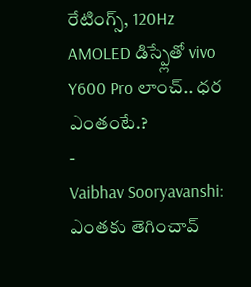రేటింగ్స్, 120Hz AMOLED డిస్ప్లేతో vivo Y600 Pro లాంచ్.. ధర ఎంతంటే.?
-
Vaibhav Sooryavanshi: ఎంతకు తెగించావ్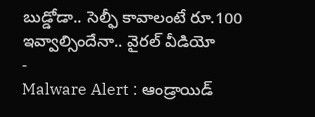బుడ్డోడా.. సెల్ఫీ కావాలంటే రూ.100 ఇవ్వాల్సిందేనా.. వైరల్ వీడియో
-
Malware Alert : ఆండ్రాయిడ్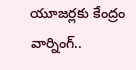యూజర్లకు కేంద్రం వార్నింగ్..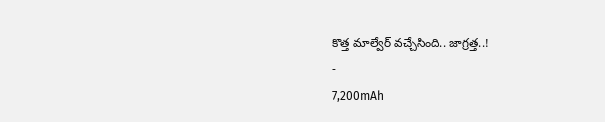కొత్త మాల్వేర్ వచ్చేసింది.. జాగ్రత్త..!
-
7,200mAh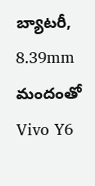బ్యాటరీ, 8.39mm మందంతో Vivo Y6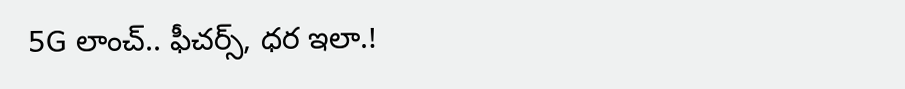5G లాంచ్.. ఫీచర్స్, ధర ఇలా.!